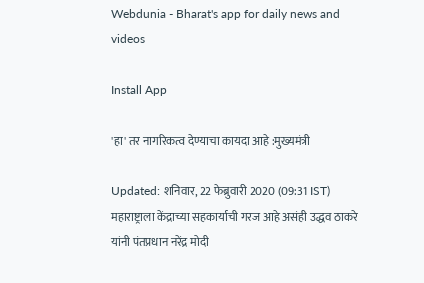Webdunia - Bharat's app for daily news and videos

Install App

'हा' तर नागरिकत्व देण्याचा कायदा आहे :मुख्यमंत्री

Updated: शनिवार, 22 फेब्रुवारी 2020 (09:31 IST)
महाराष्ट्राला केंद्राच्या सहकार्याची गरज आहे असंही उद्धव ठाकरे यांनी पंतप्रधान नरेंद्र मोदी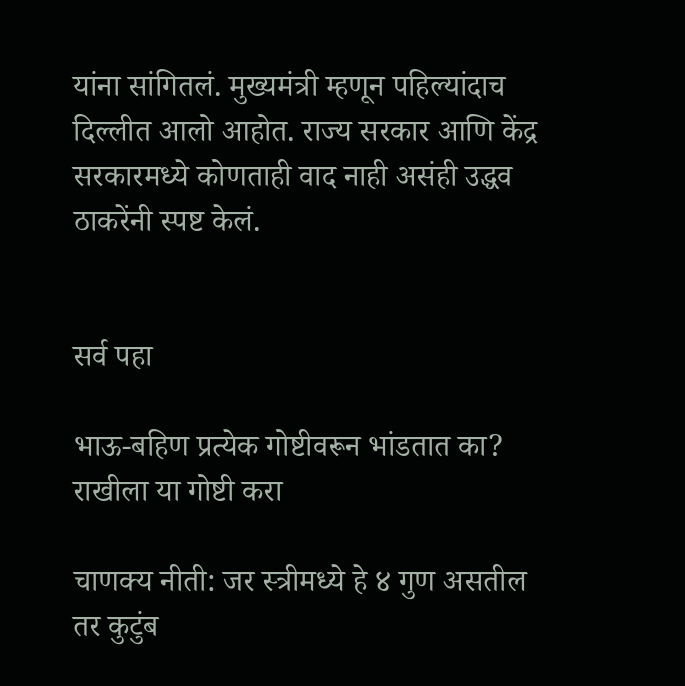यांना सांगितलं. मुख्यमंत्री म्हणून पहिल्यांदाच दिल्लीत आलो आहोत. राज्य सरकार आणि केंद्र सरकारमध्ये कोणताही वाद नाही असंही उद्धव ठाकरेंनी स्पष्ट केलं.


सर्व पहा

भाऊ-बहिण प्रत्येक गोष्टीवरून भांडतात का? राखीला या गोष्टी करा

चाणक्य नीती: जर स्त्रीमध्ये हे ४ गुण असतील तर कुटुंब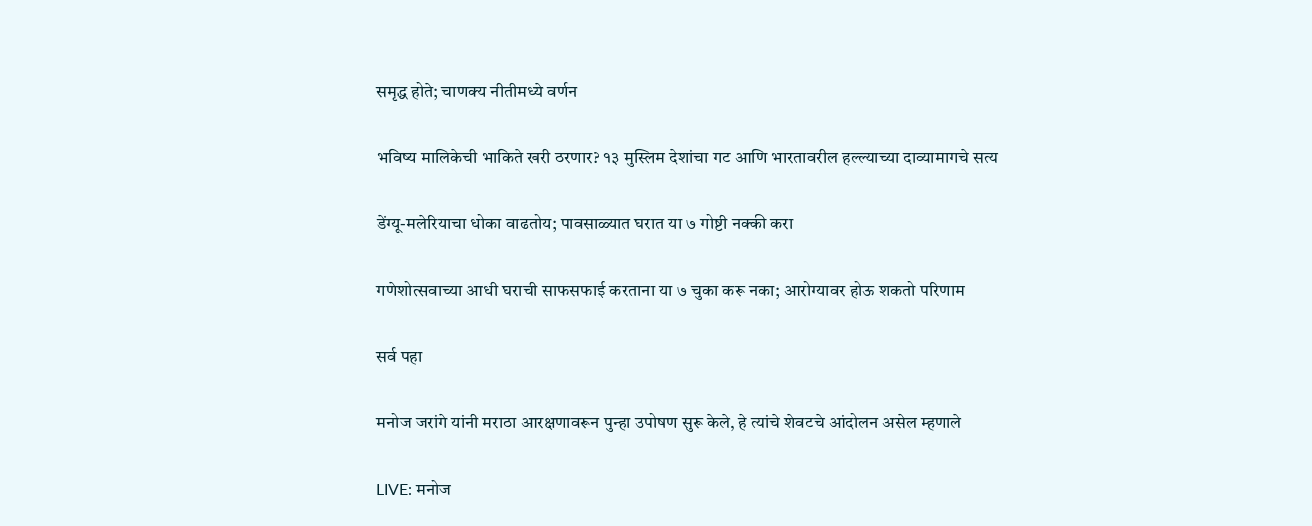समृद्ध होते; चाणक्य नीतीमध्ये वर्णन

भविष्य मालिकेची भाकिते खरी ठरणार? १३ मुस्लिम देशांचा गट आणि भारतावरील हल्ल्याच्या दाव्यामागचे सत्य

डेंग्यू-मलेरियाचा धोका वाढतोय; पावसाळ्यात घरात या ७ गोष्टी नक्की करा

गणेशोत्सवाच्या आधी घराची साफसफाई करताना या ७ चुका करू नका; आरोग्यावर होऊ शकतो परिणाम

सर्व पहा

मनोज जरांगे यांनी मराठा आरक्षणावरून पुन्हा उपोषण सुरू केले, हे त्यांचे शेवटचे आंदोलन असेल म्हणाले

LIVE: मनोज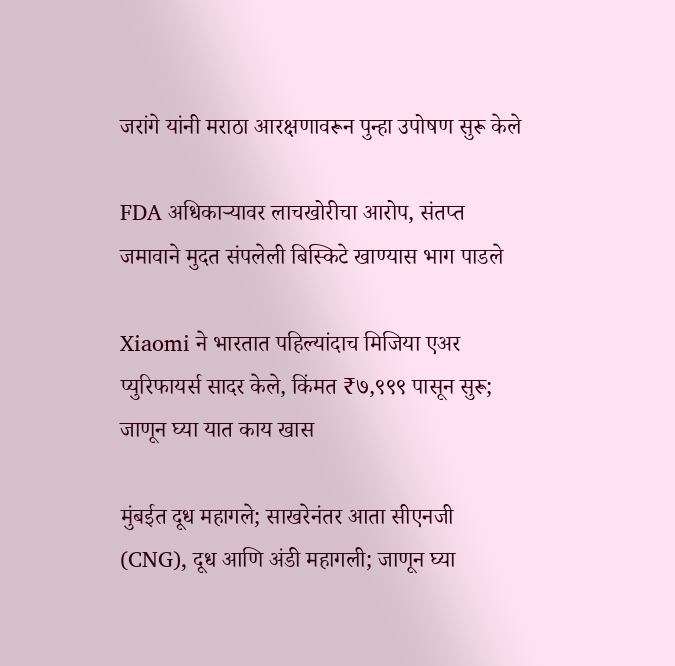जरांगे यांनी मराठा आरक्षणावरून पुन्हा उपोषण सुरू केले

FDA अधिकाऱ्यावर लाचखोरीचा आरोप, संतप्त जमावाने मुदत संपलेली बिस्किटे खाण्यास भाग पाडले

Xiaomi ने भारतात पहिल्यांदाच मिजिया एअर प्युरिफायर्स सादर केले, किंमत ₹७,९९९ पासून सुरू; जाणून घ्या यात काय खास

मुंबईत दूध महागले; साखरेनंतर आता सीएनजी (CNG), दूध आणि अंडी महागली; जाणून घ्या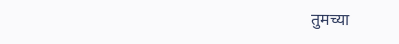तुमच्या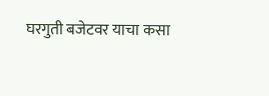घरगुती बजेटवर याचा कसा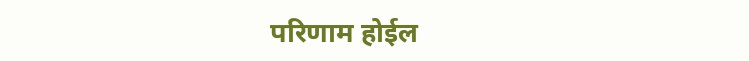परिणाम होईल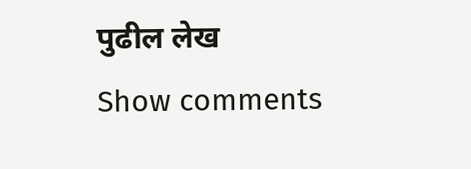पुढील लेख
Show comments